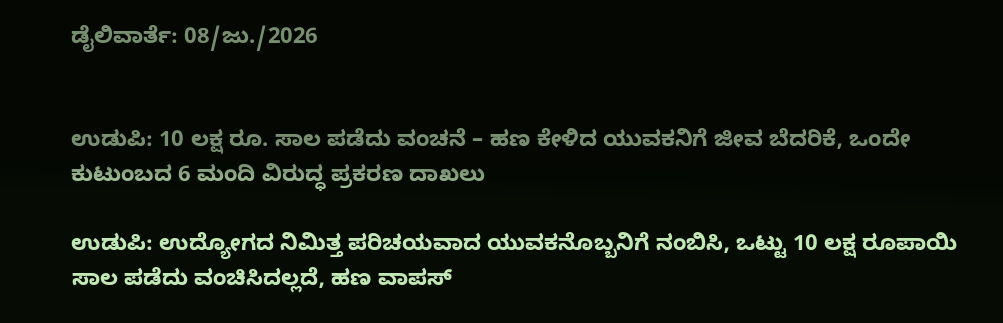ಡೈಲಿವಾರ್ತೆ: 08/ಜು./2026


ಉಡುಪಿ: 10 ಲಕ್ಷ ರೂ. ಸಾಲ ಪಡೆದು ವಂಚನೆ – ಹಣ ಕೇಳಿದ ಯುವಕನಿಗೆ ಜೀವ ಬೆದರಿಕೆ, ಒಂದೇ ಕುಟುಂಬದ 6 ಮಂದಿ ವಿರುದ್ಧ ಪ್ರಕರಣ ದಾಖಲು

ಉಡುಪಿ: ಉದ್ಯೋಗದ ನಿಮಿತ್ತ ಪರಿಚಯವಾದ ಯುವಕನೊಬ್ಬನಿಗೆ ನಂಬಿಸಿ, ಒಟ್ಟು 10 ಲಕ್ಷ ರೂಪಾಯಿ ಸಾಲ ಪಡೆದು ವಂಚಿಸಿದಲ್ಲದೆ, ಹಣ ವಾಪಸ್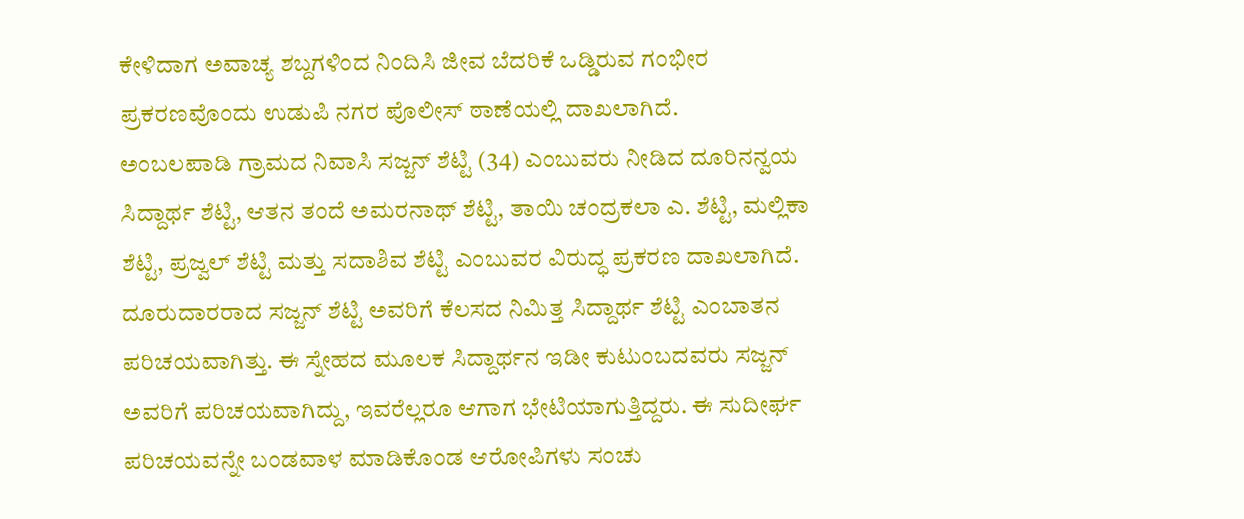ಕೇಳಿದಾಗ ಅವಾಚ್ಯ ಶಬ್ದಗಳಿಂದ ನಿಂದಿಸಿ ಜೀವ ಬೆದರಿಕೆ ಒಡ್ಡಿರುವ ಗಂಭೀರ ಪ್ರಕರಣವೊಂದು ಉಡುಪಿ ನಗರ ಪೊಲೀಸ್ ಠಾಣೆಯಲ್ಲಿ ದಾಖಲಾಗಿದೆ.
ಅಂಬಲಪಾಡಿ ಗ್ರಾಮದ ನಿವಾಸಿ ಸಜ್ಜನ್ ಶೆಟ್ಟಿ (34) ಎಂಬುವರು ನೀಡಿದ ದೂರಿನನ್ವಯ ಸಿದ್ದಾರ್ಥ ಶೆಟ್ಟಿ, ಆತನ ತಂದೆ ಅಮರನಾಥ್ ಶೆಟ್ಟಿ, ತಾಯಿ ಚಂದ್ರಕಲಾ ಎ. ಶೆಟ್ಟಿ, ಮಲ್ಲಿಕಾ ಶೆಟ್ಟಿ, ಪ್ರಜ್ವಲ್ ಶೆಟ್ಟಿ ಮತ್ತು ಸದಾಶಿವ ಶೆಟ್ಟಿ ಎಂಬುವರ ವಿರುದ್ಧ ಪ್ರಕರಣ ದಾಖಲಾಗಿದೆ.
ದೂರುದಾರರಾದ ಸಜ್ಜನ್ ಶೆಟ್ಟಿ ಅವರಿಗೆ ಕೆಲಸದ ನಿಮಿತ್ತ ಸಿದ್ದಾರ್ಥ ಶೆಟ್ಟಿ ಎಂಬಾತನ ಪರಿಚಯವಾಗಿತ್ತು. ಈ ಸ್ನೇಹದ ಮೂಲಕ ಸಿದ್ದಾರ್ಥನ ಇಡೀ ಕುಟುಂಬದವರು ಸಜ್ಜನ್ ಅವರಿಗೆ ಪರಿಚಯವಾಗಿದ್ದು, ಇವರೆಲ್ಲರೂ ಆಗಾಗ ಭೇಟಿಯಾಗುತ್ತಿದ್ದರು. ಈ ಸುದೀರ್ಘ ಪರಿಚಯವನ್ನೇ ಬಂಡವಾಳ ಮಾಡಿಕೊಂಡ ಆರೋಪಿಗಳು ಸಂಚು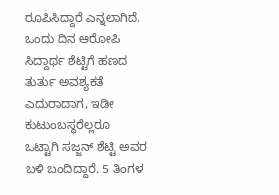ರೂಪಿಸಿದ್ದಾರೆ ಎನ್ನಲಾಗಿದೆ.
ಒಂದು ದಿನ ಆರೋಪಿ ಸಿದ್ದಾರ್ಥ ಶೆಟ್ಟಿಗೆ ಹಣದ ತುರ್ತು ಅವಶ್ಯಕತೆ ಎದುರಾದಾಗ, ಇಡೀ ಕುಟುಂಬಸ್ಥರೆಲ್ಲರೂ ಒಟ್ಟಾಗಿ ಸಜ್ಜನ್ ಶೆಟ್ಟಿ ಅವರ ಬಳಿ ಬಂದಿದ್ದಾರೆ. 5 ತಿಂಗಳ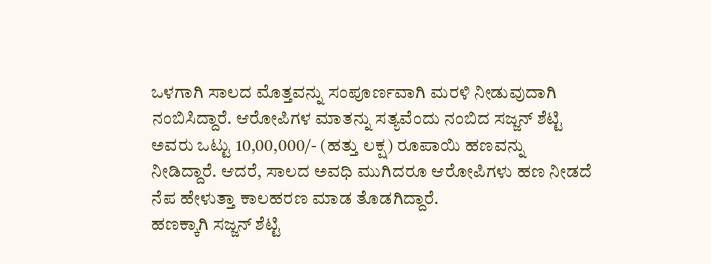ಒಳಗಾಗಿ ಸಾಲದ ಮೊತ್ತವನ್ನು ಸಂಪೂರ್ಣವಾಗಿ ಮರಳಿ ನೀಡುವುದಾಗಿ ನಂಬಿಸಿದ್ದಾರೆ. ಆರೋಪಿಗಳ ಮಾತನ್ನು ಸತ್ಯವೆಂದು ನಂಬಿದ ಸಜ್ಜನ್ ಶೆಟ್ಟಿ ಅವರು ಒಟ್ಟು 10,00,000/- (ಹತ್ತು ಲಕ್ಷ) ರೂಪಾಯಿ ಹಣವನ್ನು ನೀಡಿದ್ದಾರೆ. ಆದರೆ, ಸಾಲದ ಅವಧಿ ಮುಗಿದರೂ ಆರೋಪಿಗಳು ಹಣ ನೀಡದೆ ನೆಪ ಹೇಳುತ್ತಾ ಕಾಲಹರಣ ಮಾಡ ತೊಡಗಿದ್ದಾರೆ.
ಹಣಕ್ಕಾಗಿ ಸಜ್ಜನ್ ಶೆಟ್ಟಿ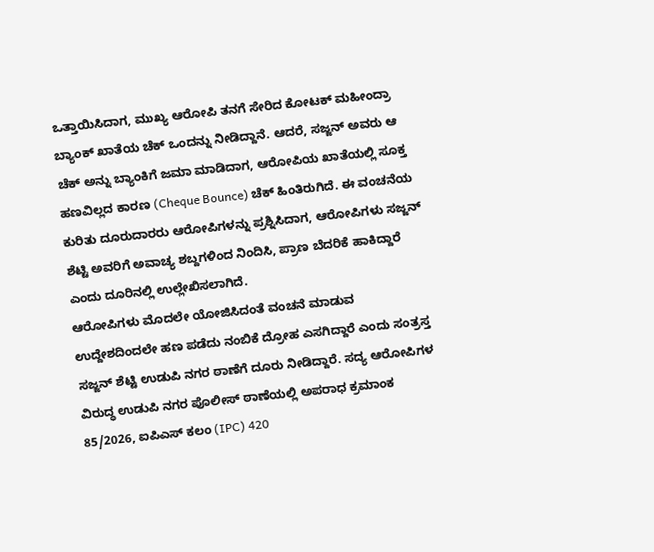ಒತ್ತಾಯಿಸಿದಾಗ, ಮುಖ್ಯ ಆರೋಪಿ ತನಗೆ ಸೇರಿದ ಕೋಟಕ್ ಮಹೀಂದ್ರಾ ಬ್ಯಾಂಕ್ ಖಾತೆಯ ಚೆಕ್ ಒಂದನ್ನು ನೀಡಿದ್ದಾನೆ. ಆದರೆ, ಸಜ್ಜನ್ ಅವರು ಆ ಚೆಕ್ ಅನ್ನು ಬ್ಯಾಂಕಿಗೆ ಜಮಾ ಮಾಡಿದಾಗ, ಆರೋಪಿಯ ಖಾತೆಯಲ್ಲಿ ಸೂಕ್ತ ಹಣವಿಲ್ಲದ ಕಾರಣ (Cheque Bounce) ಚೆಕ್ ಹಿಂತಿರುಗಿದೆ. ಈ ವಂಚನೆಯ ಕುರಿತು ದೂರುದಾರರು ಆರೋಪಿಗಳನ್ನು ಪ್ರಶ್ನಿಸಿದಾಗ, ಆರೋಪಿಗಳು ಸಜ್ಜನ್ ಶೆಟ್ಟಿ ಅವರಿಗೆ ಅವಾಚ್ಯ ಶಬ್ದಗಳಿಂದ ನಿಂದಿಸಿ, ಪ್ರಾಣ ಬೆದರಿಕೆ ಹಾಕಿದ್ದಾರೆ ಎಂದು ದೂರಿನಲ್ಲಿ ಉಲ್ಲೇಖಿಸಲಾಗಿದೆ.
ಆರೋಪಿಗಳು ಮೊದಲೇ ಯೋಜಿಸಿದಂತೆ ವಂಚನೆ ಮಾಡುವ ಉದ್ದೇಶದಿಂದಲೇ ಹಣ ಪಡೆದು ನಂಬಿಕೆ ದ್ರೋಹ ಎಸಗಿದ್ದಾರೆ ಎಂದು ಸಂತ್ರಸ್ತ ಸಜ್ಜನ್ ಶೆಟ್ಟಿ ಉಡುಪಿ ನಗರ ಠಾಣೆಗೆ ದೂರು ನೀಡಿದ್ದಾರೆ. ಸದ್ಯ ಆರೋಪಿಗಳ ವಿರುದ್ಧ ಉಡುಪಿ ನಗರ ಪೊಲೀಸ್ ಠಾಣೆಯಲ್ಲಿ ಅಪರಾಧ ಕ್ರಮಾಂಕ 85/2026, ಐಪಿಎಸ್ ಕಲಂ (IPC) 420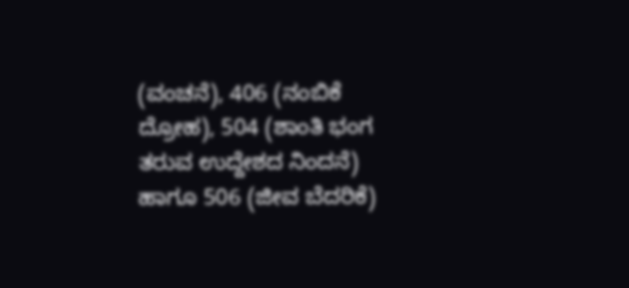(ವಂಚನೆ), 406 (ನಂಬಿಕೆ ದ್ರೋಹ), 504 (ಶಾಂತಿ ಭಂಗ ತರುವ ಉದ್ದೇಶದ ನಿಂದನೆ) ಹಾಗೂ 506 (ಜೀವ ಬೆದರಿಕೆ)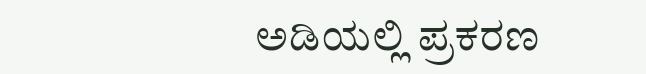ಅಡಿಯಲ್ಲಿ ಪ್ರಕರಣ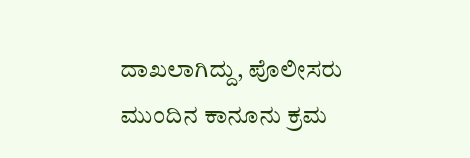ದಾಖಲಾಗಿದ್ದು, ಪೊಲೀಸರು ಮುಂದಿನ ಕಾನೂನು ಕ್ರಮ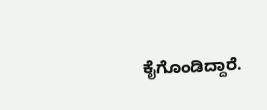ಕೈಗೊಂಡಿದ್ದಾರೆ.